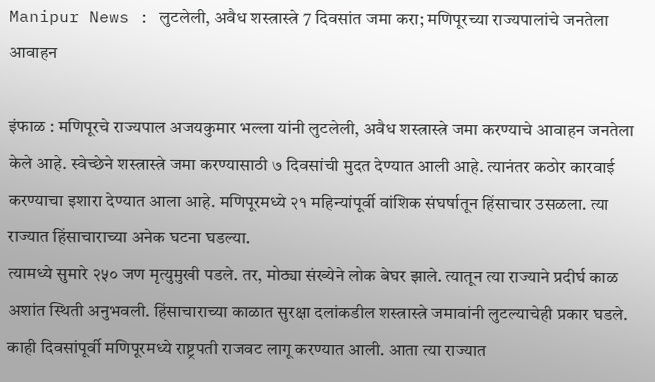Manipur News : लुटलेली, अवैध शस्त्रास्त्रे 7 दिवसांत जमा करा; मणिपूरच्या राज्यपालांचे जनतेला आवाहन

इंफाळ : मणिपूरचे राज्यपाल अजयकुमार भल्ला यांनी लुटलेली, अवैध शस्त्रास्त्रे जमा करण्याचे आवाहन जनतेला केले आहे. स्वेच्छेने शस्त्रास्त्रे जमा करण्यासाठी ७ दिवसांची मुदत देण्यात आली आहे. त्यानंतर कठोर कारवाई करण्याचा इशारा देण्यात आला आहे. मणिपूरमध्ये २१ महिन्यांपूर्वी वांशिक संघर्षातून हिंसाचार उसळला. त्या राज्यात हिंसाचाराच्या अनेक घटना घडल्या.
त्यामध्ये सुमारे २५० जण मृत्युमुखी पडले. तर, मोठ्या संख्येने लोक बेघर झाले. त्यातून त्या राज्याने प्रदीर्घ काळ अशांत स्थिती अनुभवली. हिंसाचाराच्या काळात सुरक्षा दलांकडील शस्त्रास्त्रे जमावांनी लुटल्याचेही प्रकार घडले. काही दिवसांपूर्वी मणिपूरमध्ये राष्ट्रपती राजवट लागू करण्यात आली. आता त्या राज्यात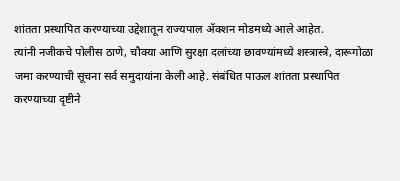शांतता प्रस्थापित करण्याच्या उद्देशातून राज्यपाल ॲक्शन मोडमध्ये आले आहेत.
त्यांनी नजीकचे पोलीस ठाणे, चौक्या आणि सुरक्षा दलांच्या छावण्यांमध्ये शस्त्रास्त्रे, दारूगोळा जमा करण्याची सूचना सर्व समुदायांना केली आहे. संबंधित पाऊल शांतता प्रस्थापित करण्याच्या दृष्टीने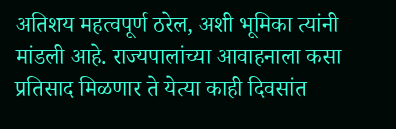अतिशय महत्वपूर्ण ठरेल, अशी भूमिका त्यांनी मांडली आहे. राज्यपालांच्या आवाहनाला कसा प्रतिसाद मिळणार ते येत्या काही दिवसांत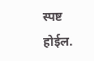स्पष्ट होईल.